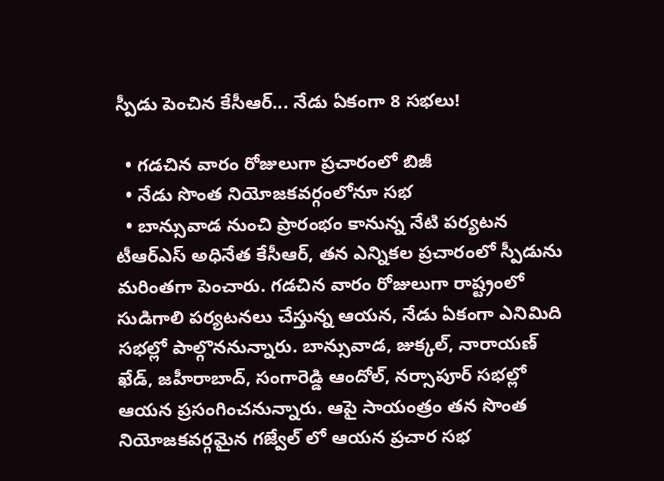స్పీడు పెంచిన కేసీఆర్... నేడు ఏకంగా 8 సభలు!

  • గడచిన వారం రోజులుగా ప్రచారంలో బిజీ
  • నేడు సొంత నియోజకవర్గంలోనూ సభ
  • బాన్సువాడ నుంచి ప్రారంభం కానున్న నేటి పర్యటన
టీఆర్ఎస్ అధినేత కేసీఆర్, తన ఎన్నికల ప్రచారంలో స్పీడును మరింతగా పెంచారు. గడచిన వారం రోజులుగా రాష్ట్రంలో సుడిగాలి పర్యటనలు చేస్తున్న ఆయన, నేడు ఏకంగా ఎనిమిది సభల్లో పాల్గొననున్నారు. బాన్సువాడ, జుక్కల్, నారాయణ్ ఖేడ్, జహీరాబాద్, సంగారెడ్డి ఆందోల్, నర్సాపూర్ సభల్లో ఆయన ప్రసంగించనున్నారు. ఆపై సాయంత్రం తన సొంత నియోజకవర్గమైన గజ్వేల్ లో ఆయన ప్రచార సభ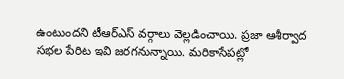ఉంటుందని టీఆర్ఎస్ వర్గాలు వెల్లడించాయి. ప్రజా ఆశీర్వాద సభల పేరిట ఇవి జరగనున్నాయి. మరికాసేపట్లో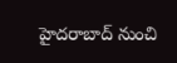హైదరాబాద్ నుంచి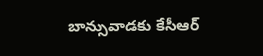బాన్సువాడకు కేసీఆర్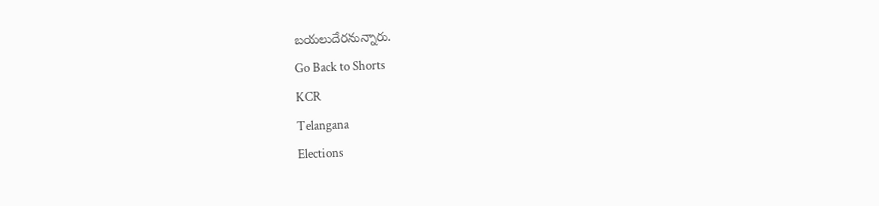బయలుదేరనున్నారు.
Go Back to Shorts
KCR
Telangana
Elections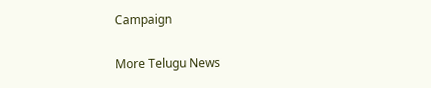Campaign

More Telugu News